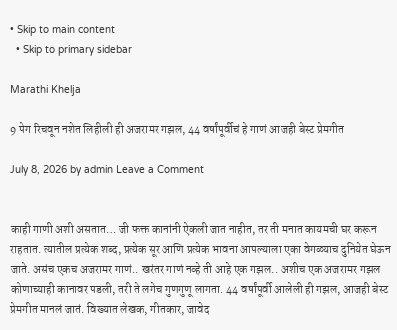• Skip to main content
  • Skip to primary sidebar

Marathi Khelja

9 पेग रिचवून नशेत लिहीली ही अजरामर गझल, 44 वर्षांपूर्वीचं हे गाणं आजही बेस्ट प्रेमगीत

July 8, 2026 by admin Leave a Comment


काही गाणी अशी असतात… जी फक्त कानांनी ऐकली जात नाहीत, तर ती मनात कायमची घर करून राहतात. त्यातील प्रत्येक शब्द, प्रत्येक सूर आणि प्रत्येक भावना आपल्याला एका वेगळ्याच दुनियेत घेऊन जाते. असंच एकच अजरामर गाणं.. खरंतर गाणं नव्हे ती आहे एक गझल.. अशीच एक अजरामर गझल कोणाच्याही कानावर पडली, तरी ते लगेच गुणगुणू लागता. 44 वर्षांपूर्वी आलेली ही गझल, आजही बेस्ट प्रेमगीत मानलं जातं. विख्यात लेखक, गीतकार, जावेद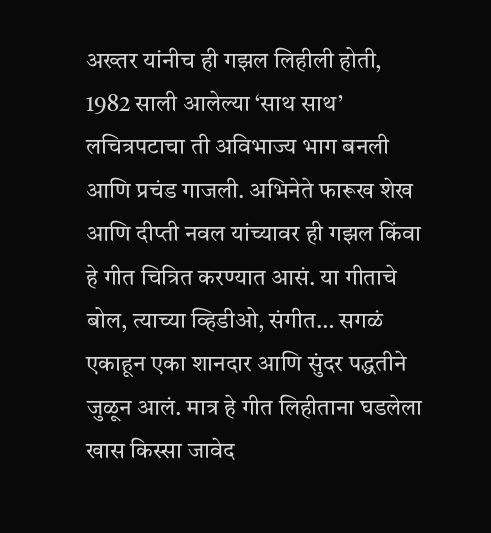अख्तर यांनीच ही गझल लिहीली होती, 1982 साली आलेल्या ‘साथ साथ’ लचित्रपटाचा ती अविभाज्य भाग बनली आणि प्रचंड गाजली. अभिनेते फारूख शेख आणि दीप्ती नवल यांच्यावर ही गझल किंवा हे गीत चित्रित करण्यात आसं. या गीताचे बोल, त्याच्या व्हिडीओ, संगीत… सगळं एकाहून एका शानदार आणि सुंदर पद्धतीने जुळून आलं. मात्र हे गीत लिहीताना घडलेला खास किस्सा जावेद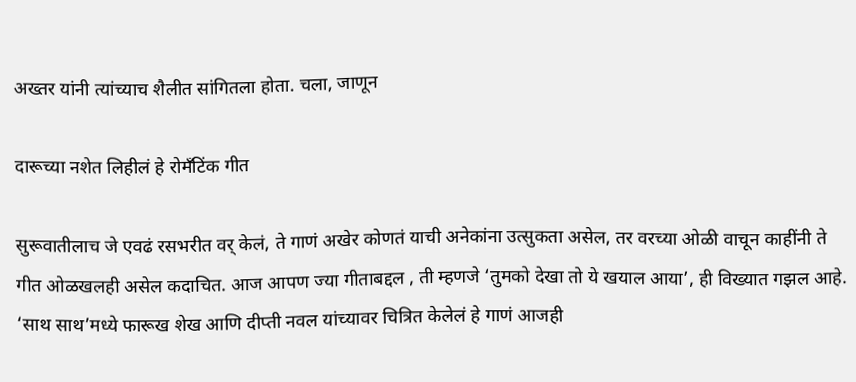अख्तर यांनी त्यांच्याच शैलीत सांगितला होता. चला, जाणून

दारूच्या नशेत लिहीलं हे रोमँटिंक गीत

सुरूवातीलाच जे एवढं रसभरीत वर् केलं, ते गाणं अखेर कोणतं याची अनेकांना उत्सुकता असेल, तर वरच्या ओळी वाचून काहींनी ते गीत ओळखलही असेल कदाचित. आज आपण ज्या गीताबद्दल , ती म्हणजे ‘तुमको देखा तो ये खयाल आया’, ही विख्यात गझल आहे. ‘साथ साथ’मध्ये फारूख शेख आणि दीप्ती नवल यांच्यावर चित्रित केलेलं हे गाणं आजही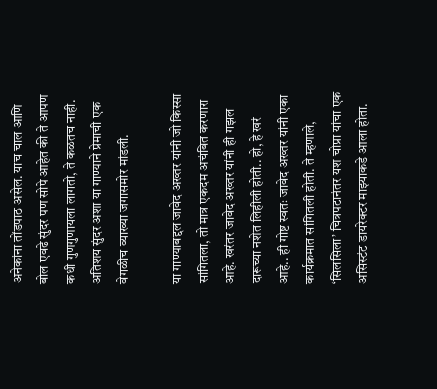अनेकांना तोंडपाठ असेल. याच चाल आणि बोल एवढे सुंदर पण सोपे आहेत की ते आपण कधी गुणगुणायला लागतो, ते कळतच नाही. अतिशय सुंदर अशा या गाण्याने प्रेमाची एक वेगळीच व्याख्या जगासमोर मांडली.

या गाण्याबद्दल जावेद अख्तर यांनी जो किस्सा सांगितला, तो मात्र एकदम अचंबित करणारा आहे. खरंतर जावेद अख्तर यांनी ही गझल दारूच्या नशेत लिहीली होती.. हो, हे खरं आहे.. ही गोष्ट स्वतः जावेद अख्तर यांनी एका कार्यक्रमात सांगितली होती. ते म्हणाले, ‘सिलसिला’ चित्रपटानंतर यश चोप्रा यांचा एक असिस्टंट डायरेक्टर माझ्याकडे आला होता.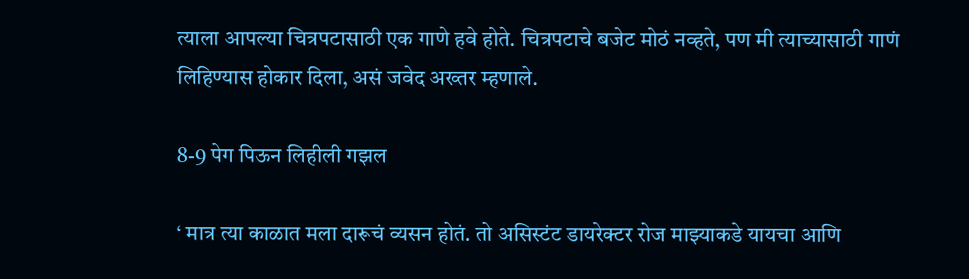त्याला आपल्या चित्रपटासाठी एक गाणे हवे होते. चित्रपटाचे बजेट मोठं नव्हते, पण मी त्याच्यासाठी गाणं लिहिण्यास होकार दिला, असं जवेद अख्तर म्हणाले.

8-9 पेग पिऊन लिहीली गझल

‘ मात्र त्या काळात मला दारूचं व्यसन होतं. तो असिस्टंट डायरेक्टर रोज माझ्याकडे यायचा आणि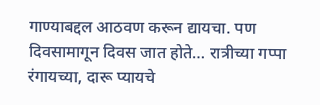गाण्याबद्दल आठवण करून द्यायचा. पण दिवसामागून दिवस जात होते… रात्रीच्या गप्पा रंगायच्या, दारू प्यायचे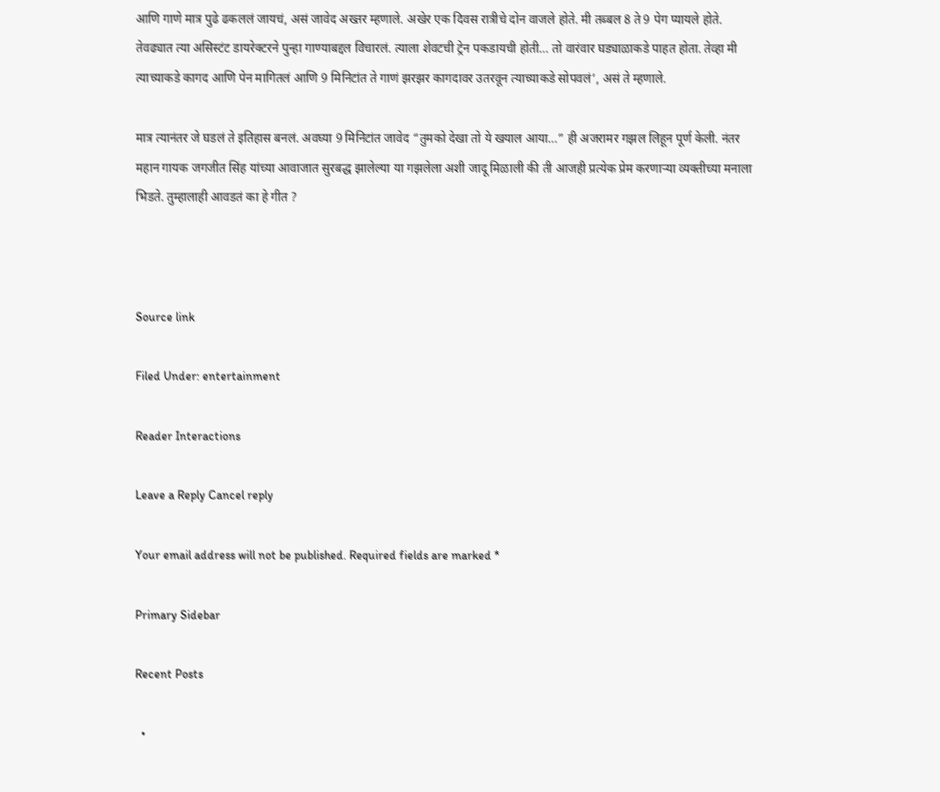आणि गाणे मात्र पुढे ढकललं जायचं, असं जावेद अख्तर म्हणाले. अखेर एक दिवस रात्रीचे दोन वाजले होते. मी तब्बल 8 ते 9 पेग प्यायले होते. तेवढ्यात त्या असिस्टंट डायरेक्टरने पुन्हा गाण्याबद्दल विचारलं. त्याला शेवटची ट्रेन पकडायची होती… तो वारंवार घड्याळाकडे पाहत होता. तेव्हा मी त्याच्याकडे कागद आणि पेन मागितलं आणि 9 मिनिटांत ते गाणं झरझर कागदावर उतरवून त्याच्याकडे सोपवलं’, असं ते म्हणाले.

मात्र त्यानंतर जे घडलं ते इतिहास बनलं. अवघ्या 9 मिनिटांत जावेद “तुमको देखा तो ये खयाल आया…” ही अजरामर गझल लिहून पूर्ण केली. नंतर महान गायक जगजीत सिंह यांच्या आवाजात सुरबद्ध झालेल्या या गझलेला अशी जादू मिळाली की ती आजही प्रत्येक प्रेम करणाऱ्या व्यक्तीच्या मनाला भिडते. तुम्हालाही आवडतं का हे गीत ?



Source link

Filed Under: entertainment

Reader Interactions

Leave a Reply Cancel reply

Your email address will not be published. Required fields are marked *

Primary Sidebar

Recent Posts

  •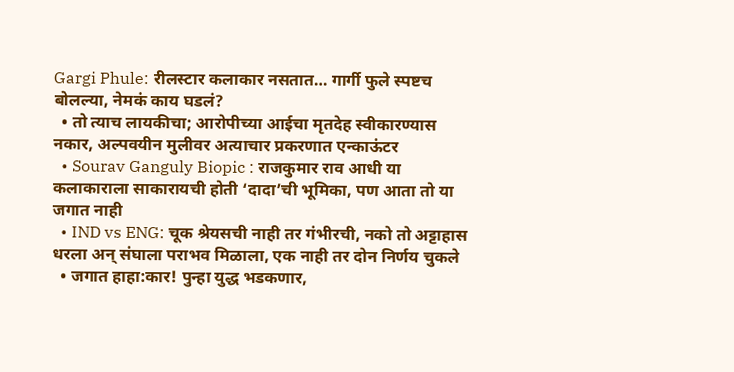Gargi Phule: रीलस्टार कलाकार नसतात… गार्गी फुले स्पष्टच बोलल्या, नेमकं काय घडलं?
  • तो त्याच लायकीचा; आरोपीच्या आईचा मृतदेह स्वीकारण्यास नकार, अल्पवयीन मुलीवर अत्याचार प्रकरणात एन्काऊंटर
  • Sourav Ganguly Biopic : राजकुमार राव आधी या कलाकाराला साकारायची होती ‘दादा’ची भूमिका, पण आता तो या जगात नाही
  • IND vs ENG: चूक श्रेयसची नाही तर गंभीरची, नको तो अट्टाहास धरला अन् संघाला पराभव मिळाला, एक नाही तर दोन निर्णय चुकले
  • जगात हाहा:कार! पुन्हा युद्ध भडकणार,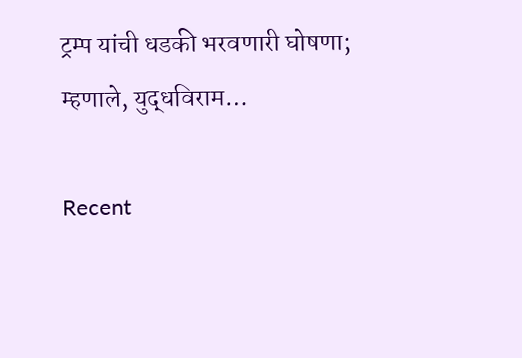ट्रम्प यांची धडकी भरवणारी घोषणा; म्हणाले, युद्धविराम…

Recent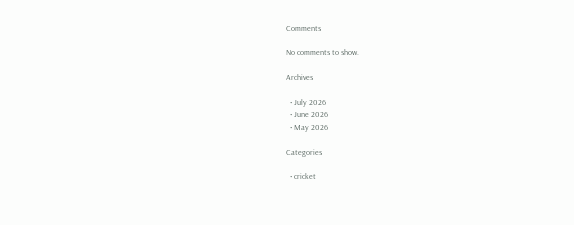Comments

No comments to show.

Archives

  • July 2026
  • June 2026
  • May 2026

Categories

  • cricket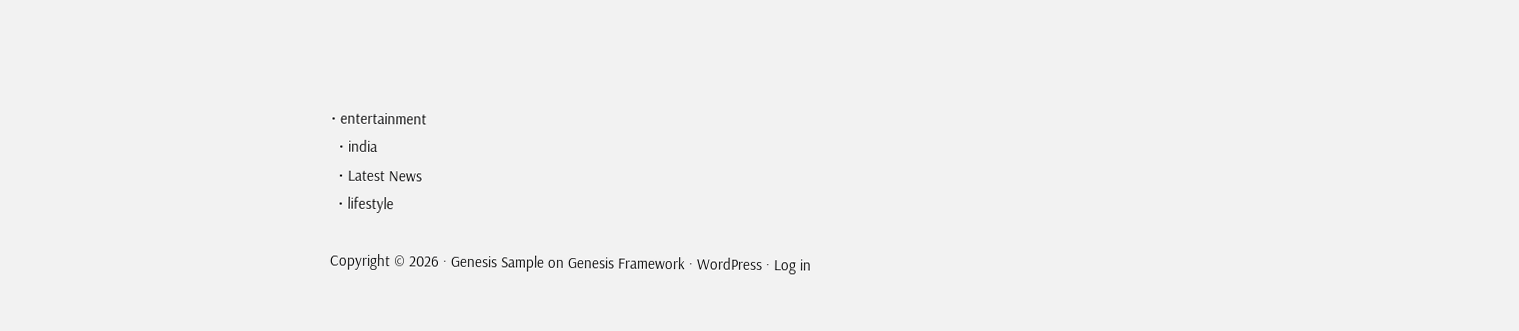• entertainment
  • india
  • Latest News
  • lifestyle

Copyright © 2026 · Genesis Sample on Genesis Framework · WordPress · Log in